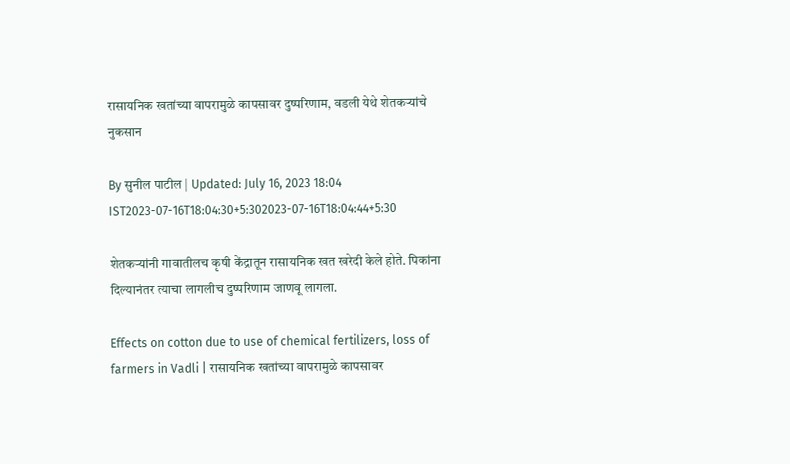रासायनिक खतांच्या वापरामुळे कापसावर दुष्परिणाम, वडली येथे शेतकऱ्यांचे नुकसान

By सुनील पाटील | Updated: July 16, 2023 18:04 IST2023-07-16T18:04:30+5:302023-07-16T18:04:44+5:30

शेतकऱ्यांनी गावातीलच कृषी केंद्रातून रासायनिक खत खरेदी केले होते. पिकांना दिल्यानंतर त्याचा लागलीच दुष्परिणाम जाणवू लागला.

Effects on cotton due to use of chemical fertilizers, loss of farmers in Vadli | रासायनिक खतांच्या वापरामुळे कापसावर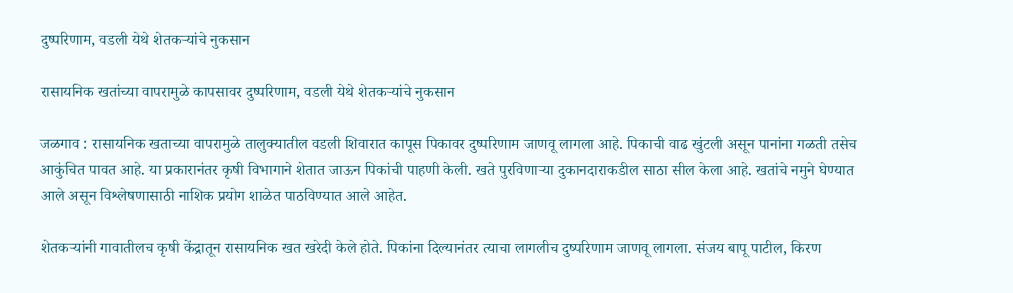दुष्परिणाम, वडली येथे शेतकऱ्यांचे नुकसान

रासायनिक खतांच्या वापरामुळे कापसावर दुष्परिणाम, वडली येथे शेतकऱ्यांचे नुकसान

जळगाव : रासायनिक खताच्या वापरामुळे तालुक्यातील वडली शिवारात कापूस पिकावर दुष्परिणाम जाणवू लागला आहे. पिकाची वाढ खुंटली असून पानांना गळती तसेच आकुंचित पावत आहे. या प्रकारानंतर कृषी विभागाने शेतात जाऊन पिकांची पाहणी केली. खते पुरविणाऱ्या दुकानदाराकडील साठा सील केला आहे. खतांचे नमुने घेण्यात आले असून विश्लेषणासाठी नाशिक प्रयोग शाळेत पाठविण्यात आले आहेत.

शेतकऱ्यांनी गावातीलच कृषी केंद्रातून रासायनिक खत खरेदी केले होते. पिकांना दिल्यानंतर त्याचा लागलीच दुष्परिणाम जाणवू लागला. संजय बापू पाटील, किरण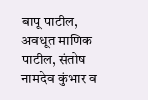बापू पाटील, अवधूत माणिक पाटील, संतोष नामदेव कुंभार व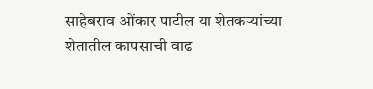साहेबराव ओंकार पाटील या शेतकऱ्यांच्या शेतातील कापसाची वाढ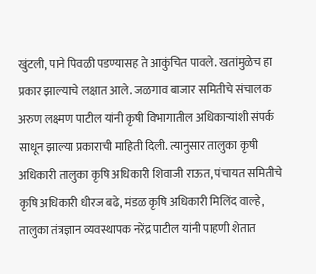खुंटली, पाने पिवळी पडण्यासह ते आकुंचित पावले. खतांमुळेच हा प्रकार झाल्याचे लक्षात आले. जळगाव बाजार समितीचे संचालक अरुण लक्ष्मण पाटील यांनी कृषी विभागातील अधिकाऱ्यांशी संपर्क साधून झाल्या प्रकाराची माहिती दिली. त्यानुसार तालुका कृषी अधिकारी तालुका कृषि अधिकारी शिवाजी राऊत, पंचायत समितीचे कृषि अधिकारी धीरज बढे, मंडळ कृषि अधिकारी मिलिंद वाल्हे, तालुका तंत्रज्ञान व्यवस्थापक नरेंद्र पाटील यांनी पाहणी शेतात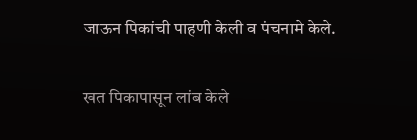जाऊन पिकांची पाहणी केली व पंचनामे केले.

खत पिकापासून लांब केले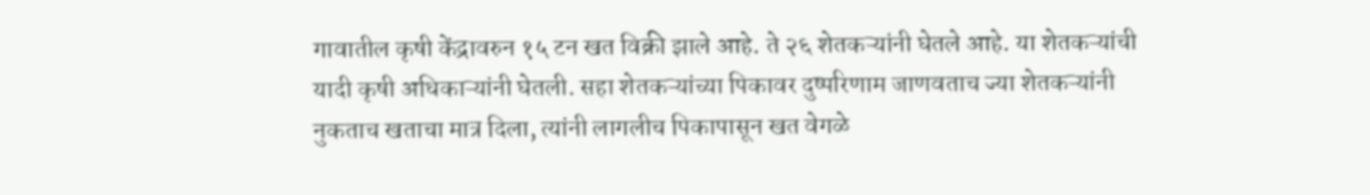गावातील कृषी केंद्रावरुन १५ टन खत विक्री झाले आहे. ते २६ शेतकऱ्यांनी घेतले आहे. या शेतकऱ्यांची यादी कृषी अधिकाऱ्यांनी घेतली. सहा शेतकऱ्यांच्या पिकावर दुष्परिणाम जाणवताच ज्या शेतकऱ्यांनी नुकताच खताचा मात्र दिला, त्यांनी लागलीच पिकापासून खत वेगळे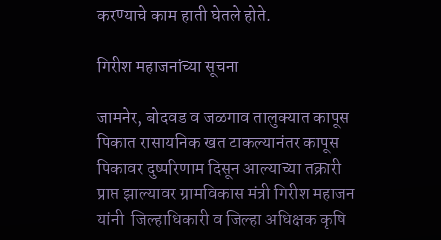करण्याचे काम हाती घेतले होते.

गिरीश महाजनांच्या सूचना

जामनेर, बोदवड व जळगाव तालुक्यात कापूस पिकात रासायनिक खत टाकल्यानंतर कापूस पिकावर दुष्परिणाम दिसून आल्याच्या तक्रारी प्राप्त झाल्यावर ग्रामविकास मंत्री गिरीश महाजन यांनी  जिल्हाधिकारी व जिल्हा अधिक्षक कृषि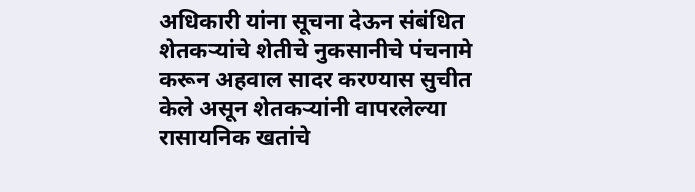अधिकारी यांना सूचना देऊन संबंधित शेतकऱ्यांचे शेतीचे नुकसानीचे पंचनामे करून अहवाल सादर करण्यास सुचीत केले असून शेतकऱ्यांनी वापरलेल्या रासायनिक खतांचे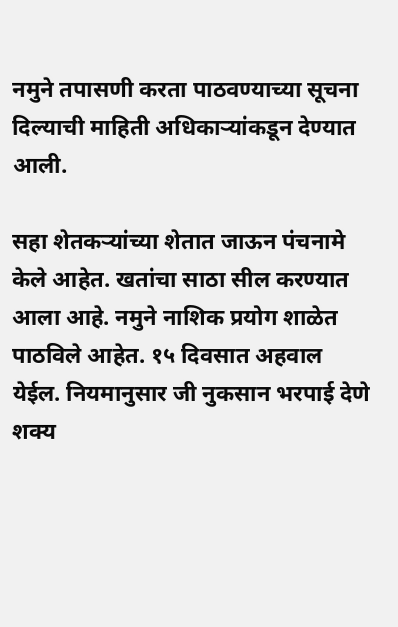नमुने तपासणी करता पाठवण्याच्या सूचना दिल्याची माहिती अधिकाऱ्यांकडून देण्यात आली.

सहा शेतकऱ्यांच्या शेतात जाऊन पंचनामे केले आहेत. खतांचा साठा सील करण्यात आला आहे. नमुने नाशिक प्रयोग शाळेत पाठविले आहेत. १५ दिवसात अहवाल येईल. नियमानुसार जी नुकसान भरपाई देणे शक्य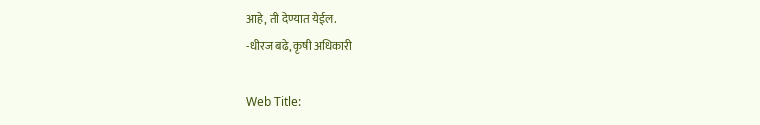आहे, ती देण्यात येईल.
-धीरज बढे, कृषी अधिकारी

Web Title: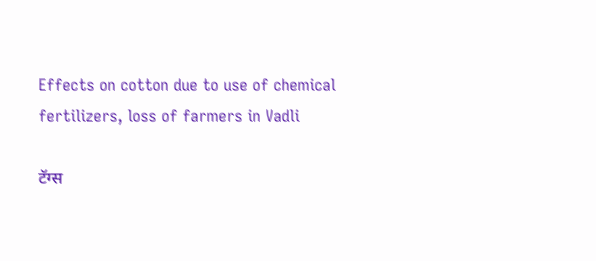Effects on cotton due to use of chemical fertilizers, loss of farmers in Vadli

टॅग्स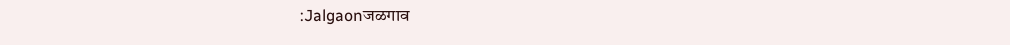:Jalgaonजळगाव